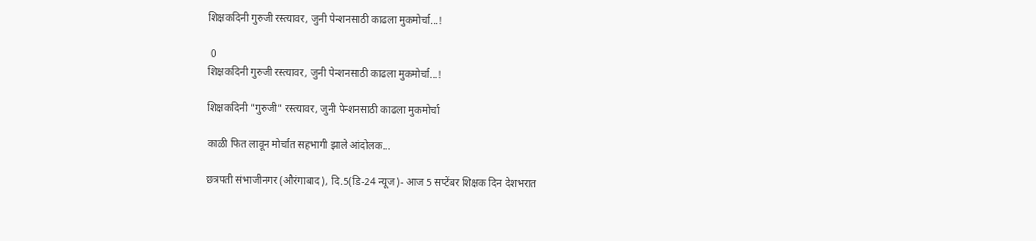शिक्षकदिनी गुरुजी रस्त्यावर, जुनी पेन्शनसाठी काढला मुकमोर्चा...!

 0
शिक्षकदिनी गुरुजी रस्त्यावर, जुनी पेन्शनसाठी काढला मुकमोर्चा...!

शिक्षकदिनी "गुरुजी" रस्त्यावर, जुनी पेन्शनसाठी काढला मुकमोर्चा

काळी फित लावून मोर्चात सहभागी झाले आंदोलक...

छत्रपती संभाजीनगर (औरंगाबाद), दि.5(डि-24 न्यूज)- आज 5 सप्टेंबर शिक्षक दिन देशभरात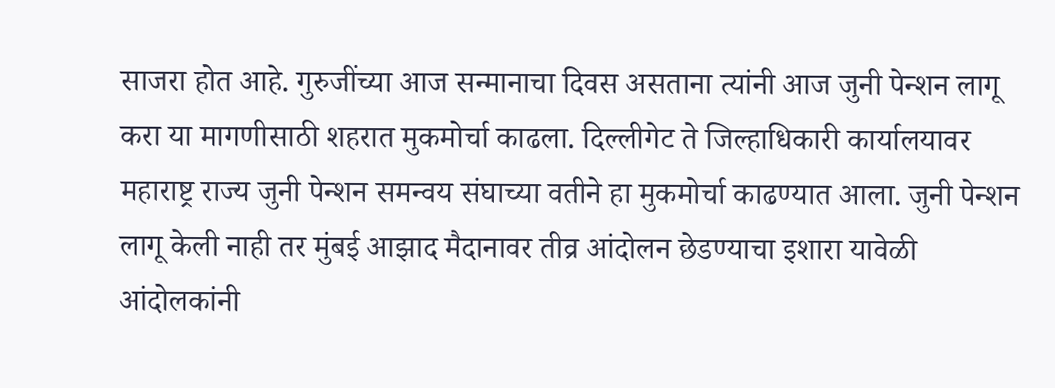साजरा होत आहे. गुरुजींच्या आज सन्मानाचा दिवस असताना त्यांनी आज जुनी पेन्शन लागू करा या मागणीसाठी शहरात मुकमोर्चा काढला. दिल्लीगेट ते जिल्हाधिकारी कार्यालयावर महाराष्ट्र राज्य जुनी पेन्शन समन्वय संघाच्या वतीने हा मुकमोर्चा काढण्यात आला. जुनी पेन्शन लागू केली नाही तर मुंबई आझाद मैदानावर तीव्र आंदोलन छेडण्याचा इशारा यावेळी आंदोलकांनी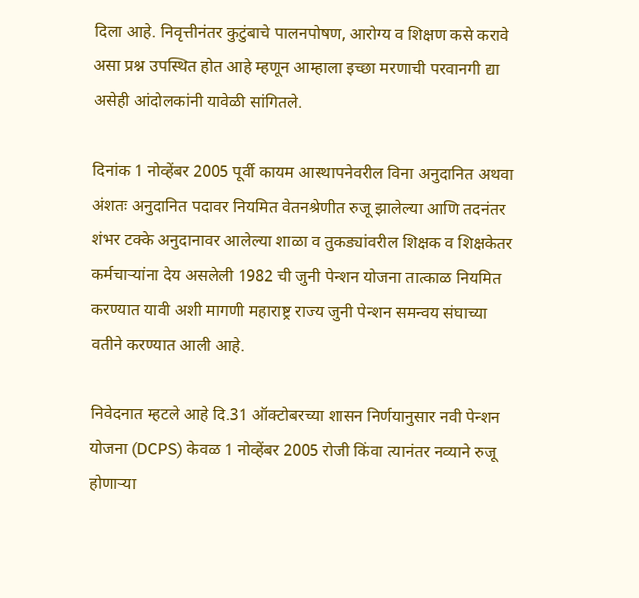दिला आहे. निवृत्तीनंतर कुटुंबाचे पालनपोषण, आरोग्य व शिक्षण कसे करावे असा प्रश्न उपस्थित होत आहे म्हणून आम्हाला इच्छा मरणाची परवानगी द्या असेही आंदोलकांनी यावेळी सांगितले.

दिनांक 1 नोव्हेंबर 2005 पूर्वी कायम आस्थापनेवरील विना अनुदानित अथवा अंशतः अनुदानित पदावर नियमित वेतनश्रेणीत रुजू झालेल्या आणि तदनंतर शंभर टक्के अनुदानावर आलेल्या शाळा व तुकड्यांवरील शिक्षक व शिक्षकेतर कर्मचाऱ्यांना देय असलेली 1982 ची जुनी पेन्शन योजना तात्काळ नियमित करण्यात यावी अशी मागणी महाराष्ट्र राज्य जुनी पेन्शन समन्वय संघाच्या वतीने करण्यात आली आहे.

निवेदनात म्हटले आहे दि.31 ऑक्टोबरच्या शासन निर्णयानुसार नवी पेन्शन योजना (DCPS) केवळ 1 नोव्हेंबर 2005 रोजी किंवा त्यानंतर नव्याने रुजू होणाऱ्या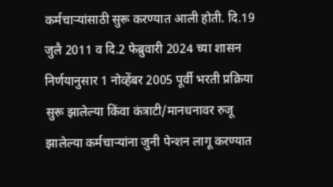कर्मचाऱ्यांसाठी सुरू करण्यात आली होती. दि.19 जुलै 2011 व दि.2 फेब्रुवारी 2024 च्या शासन निर्णयानुसार 1 नोव्हेंबर 2005 पूर्वी भरती प्रक्रिया सुरू झालेल्या किंवा कंत्राटी/मानधनावर रुजू झालेल्या कर्मचाऱ्यांना जुनी पेन्शन लागू करण्यात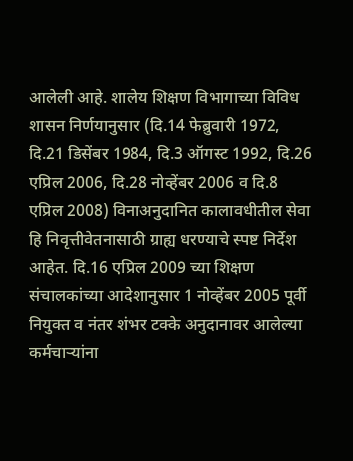आलेली आहे. शालेय शिक्षण विभागाच्या विविध शासन निर्णयानुसार (दि.14 फेब्रुवारी 1972, दि.21 डिसेंबर 1984, दि.3 ऑगस्ट 1992, दि.26 एप्रिल 2006, दि.28 नोव्हेंबर 2006 व दि.8 एप्रिल 2008) विनाअनुदानित कालावधीतील सेवा हि निवृत्तीवेतनासाठी ग्राह्य धरण्याचे स्पष्ट निर्देश आहेत. दि.16 एप्रिल 2009 च्या शिक्षण संचालकांच्या आदेशानुसार 1 नोव्हेंबर 2005 पूर्वी नियुक्त व नंतर शंभर टक्के अनुदानावर आलेल्या कर्मचाऱ्यांना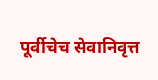पूर्वीचेच सेवानिवृत्त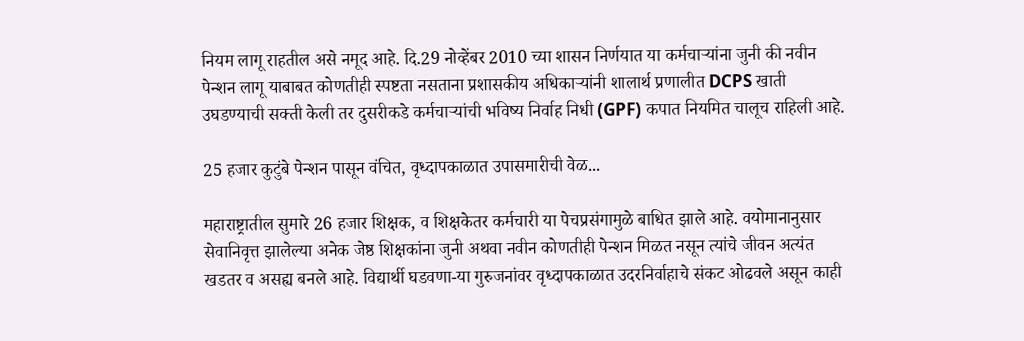नियम लागू राहतील असे नमूद आहे. दि.29 नोव्हेंबर 2010 च्या शासन निर्णयात या कर्मचाऱ्यांना जुनी की नवीन पेन्शन लागू याबाबत कोणतीही स्पष्टता नसताना प्रशासकीय अधिकाऱ्यांनी शालार्थ प्रणालीत DCPS खाती उघडण्याची सक्ती केली तर दुसरीकडे कर्मचाऱ्यांची भविष्य निर्वाह निधी (GPF) कपात नियमित चालूच राहिली आहे.

25 हजार कुटुंबे पेन्शन पासून वंचित, वृध्दापकाळात उपासमारीची वेळ...

महाराष्ट्रातील सुमारे 26 हजार शिक्षक, व शिक्षकेतर कर्मचारी या पेचप्रसंगामुळे बाधित झाले आहे. वयोमानानुसार सेवानिवृत्त झालेल्या अनेक जेष्ठ शिक्षकांना जुनी अथवा नवीन कोणतीही पेन्शन मिळत नसून त्यांचे जीवन अत्यंत खडतर व असह्य बनले आहे. विद्यार्थी घडवणा-या गुरुजनांवर वृध्दापकाळात उदरनिर्वाहाचे संकट ओढवले असून काही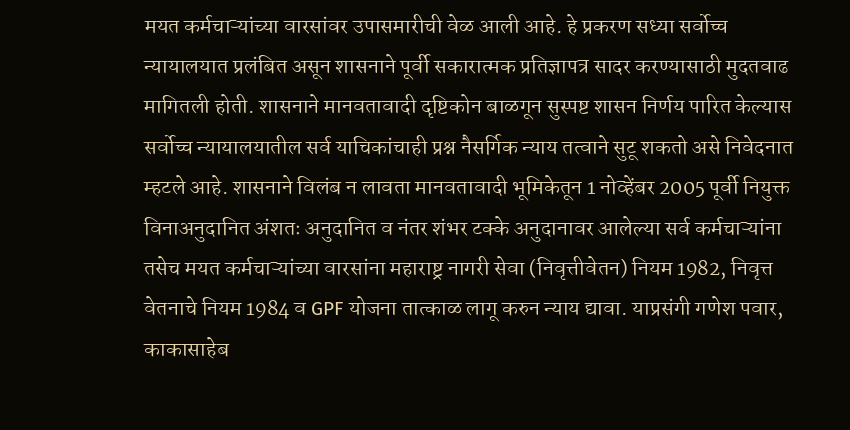मयत कर्मचाऱ्यांच्या वारसांवर उपासमारीची वेळ आली आहे. हे प्रकरण सध्या सर्वोच्च न्यायालयात प्रलंबित असून शासनाने पूर्वी सकारात्मक प्रतिज्ञापत्र सादर करण्यासाठी मुदतवाढ मागितली होती. शासनाने मानवतावादी दृष्टिकोन बाळगून सुस्पष्ट शासन निर्णय पारित केल्यास सर्वोच्च न्यायालयातील सर्व याचिकांचाही प्रश्न नैसर्गिक न्याय तत्वाने सुटू शकतो असे निवेदनात म्हटले आहे. शासनाने विलंब न लावता मानवतावादी भूमिकेतून 1 नोव्हेंबर 2005 पूर्वी नियुक्त विनाअनुदानित अंशतः अनुदानित व नंतर शंभर टक्के अनुदानावर आलेल्या सर्व कर्मचाऱ्यांना तसेच मयत कर्मचाऱ्यांच्या वारसांना महाराष्ट्र नागरी सेवा (निवृत्तीवेतन) नियम 1982, निवृत्त वेतनाचे नियम 1984 व GPF योजना तात्काळ लागू करुन न्याय द्यावा. याप्रसंगी गणेश पवार, काकासाहेब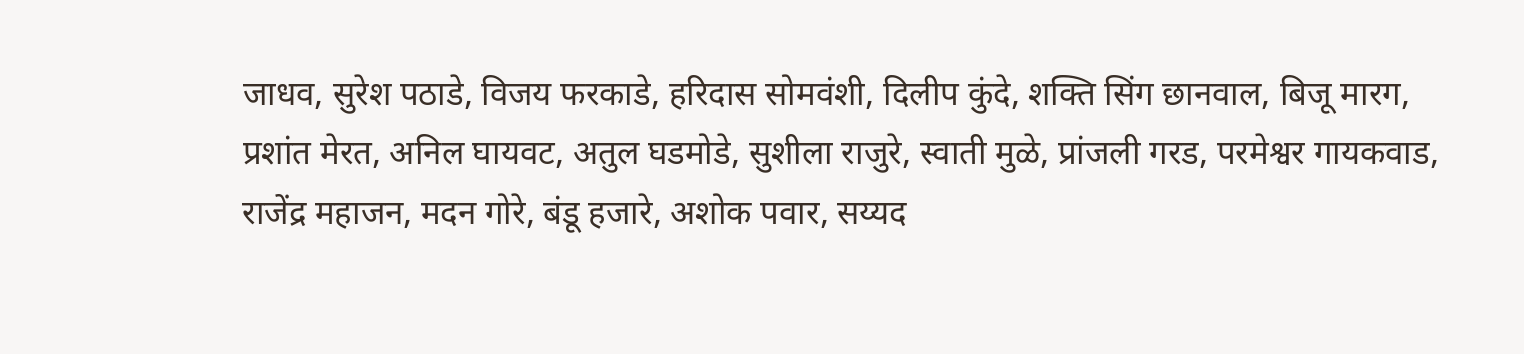जाधव, सुरेश पठाडे, विजय फरकाडे, हरिदास सोमवंशी, दिलीप कुंदे, शक्ति सिंग छानवाल, बिजू मारग, प्रशांत मेरत, अनिल घायवट, अतुल घडमोडे, सुशीला राजुरे, स्वाती मुळे, प्रांजली गरड, परमेश्वर गायकवाड, राजेंद्र महाजन, मदन गोरे, बंडू हजारे, अशोक पवार, सय्यद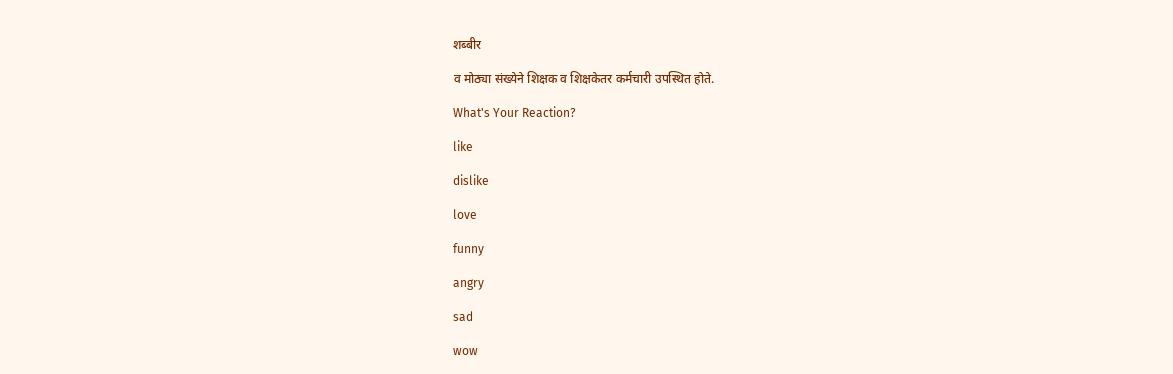शब्बीर

व मोठ्या संख्येने शिक्षक व शिक्षकेतर कर्मचारी उपस्थित होते.

What's Your Reaction?

like

dislike

love

funny

angry

sad

wow